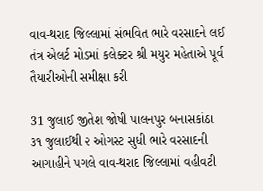વાવ-થરાદ જિલ્લામાં સંભવિત ભારે વરસાદને લઈ તંત્ર એલર્ટ મોડમાં કલેક્ટર શ્રી મયુર મહેતાએ પૂર્વ તૈયારીઓની સમીક્ષા કરી

31 જુલાઈ જીતેશ જોષી પાલનપુર બનાસકાંઠા
૩૧ જુલાઈથી ૨ ઓગસ્ટ સુધી ભારે વરસાદની આગાહીને પગલે વાવ-થરાદ જિલ્લામાં વહીવટી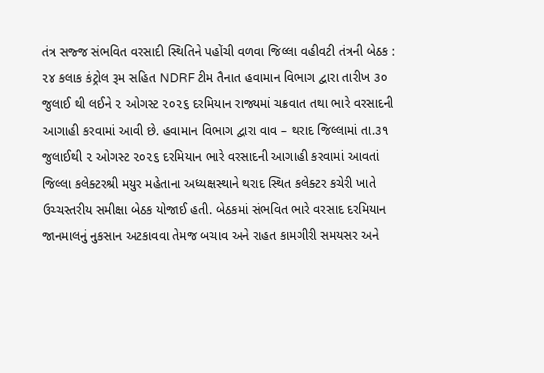તંત્ર સજ્જ સંભવિત વરસાદી સ્થિતિને પહોંચી વળવા જિલ્લા વહીવટી તંત્રની બેઠક : ૨૪ કલાક કંટ્રોલ રૂમ સહિત NDRF ટીમ તૈનાત હવામાન વિભાગ દ્વારા તારીખ ૩૦ જુલાઈ થી લઈને ૨ ઓગસ્ટ ૨૦૨૬ દરમિયાન રાજ્યમાં ચક્રવાત તથા ભારે વરસાદની આગાહી કરવામાં આવી છે. હવામાન વિભાગ દ્વારા વાવ – થરાદ જિલ્લામાં તા.૩૧ જુલાઈથી ૨ ઓગસ્ટ ૨૦૨૬ દરમિયાન ભારે વરસાદની આગાહી કરવામાં આવતાં જિલ્લા કલેક્ટરશ્રી મયુર મહેતાના અધ્યક્ષસ્થાને થરાદ સ્થિત કલેક્ટર કચેરી ખાતે ઉચ્ચસ્તરીય સમીક્ષા બેઠક યોજાઈ હતી. બેઠકમાં સંભવિત ભારે વરસાદ દરમિયાન જાનમાલનું નુકસાન અટકાવવા તેમજ બચાવ અને રાહત કામગીરી સમયસર અને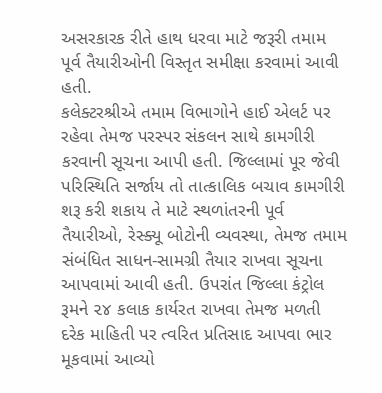અસરકારક રીતે હાથ ધરવા માટે જરૂરી તમામ પૂર્વ તૈયારીઓની વિસ્તૃત સમીક્ષા કરવામાં આવી હતી.
કલેક્ટરશ્રીએ તમામ વિભાગોને હાઈ એલર્ટ પર રહેવા તેમજ પરસ્પર સંકલન સાથે કામગીરી કરવાની સૂચના આપી હતી. જિલ્લામાં પૂર જેવી પરિસ્થિતિ સર્જાય તો તાત્કાલિક બચાવ કામગીરી શરૂ કરી શકાય તે માટે સ્થળાંતરની પૂર્વ તૈયારીઓ, રેસ્ક્યૂ બોટોની વ્યવસ્થા, તેમજ તમામ સંબંધિત સાધન-સામગ્રી તૈયાર રાખવા સૂચના આપવામાં આવી હતી. ઉપરાંત જિલ્લા કંટ્રોલ રૂમને ૨૪ કલાક કાર્યરત રાખવા તેમજ મળતી દરેક માહિતી પર ત્વરિત પ્રતિસાદ આપવા ભાર મૂકવામાં આવ્યો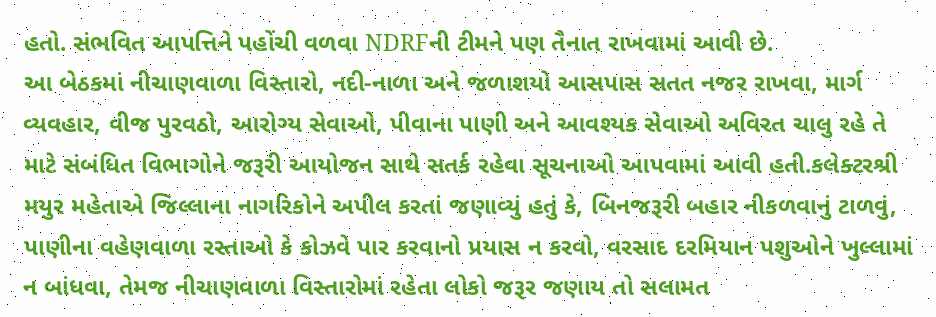હતો. સંભવિત આપત્તિને પહોંચી વળવા NDRFની ટીમને પણ તૈનાત રાખવામાં આવી છે.
આ બેઠકમાં નીચાણવાળા વિસ્તારો, નદી-નાળા અને જળાશયો આસપાસ સતત નજર રાખવા, માર્ગ વ્યવહાર, વીજ પુરવઠો, આરોગ્ય સેવાઓ, પીવાના પાણી અને આવશ્યક સેવાઓ અવિરત ચાલુ રહે તે માટે સંબંધિત વિભાગોને જરૂરી આયોજન સાથે સતર્ક રહેવા સૂચનાઓ આપવામાં આવી હતી.કલેક્ટરશ્રી મયુર મહેતાએ જિલ્લાના નાગરિકોને અપીલ કરતાં જણાવ્યું હતું કે, બિનજરૂરી બહાર નીકળવાનું ટાળવું, પાણીના વહેણવાળા રસ્તાઓ કે કોઝવે પાર કરવાનો પ્રયાસ ન કરવો, વરસાદ દરમિયાન પશુઓને ખુલ્લામાં ન બાંધવા, તેમજ નીચાણવાળા વિસ્તારોમાં રહેતા લોકો જરૂર જણાય તો સલામત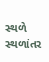સ્થળે સ્થળાંતર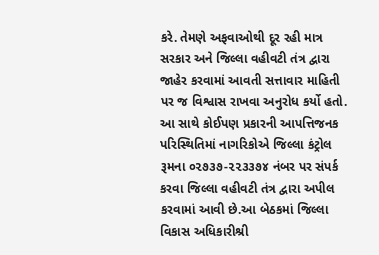કરે. તેમણે અફવાઓથી દૂર રહી માત્ર સરકાર અને જિલ્લા વહીવટી તંત્ર દ્વારા જાહેર કરવામાં આવતી સત્તાવાર માહિતી પર જ વિશ્વાસ રાખવા અનુરોધ કર્યો હતો. આ સાથે કોઈપણ પ્રકારની આપત્તિજનક પરિસ્થિતિમાં નાગરિકોએ જિલ્લા કંટ્રોલ રૂમના ૦૨૭૩૭-૨૨૩૩૭૪ નંબર પર સંપર્ક કરવા જિલ્લા વહીવટી તંત્ર દ્વારા અપીલ કરવામાં આવી છે.આ બેઠકમાં જિલ્લા વિકાસ અધિકારીશ્રી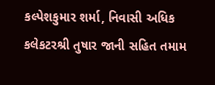કલ્પેશકુમાર શર્મા, નિવાસી અધિક કલેકટરશ્રી તુષાર જાની સહિત તમામ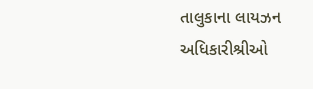તાલુકાના લાયઝન અધિકારીશ્રીઓ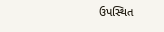ઉપસ્થિત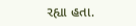રહ્યા હતા.